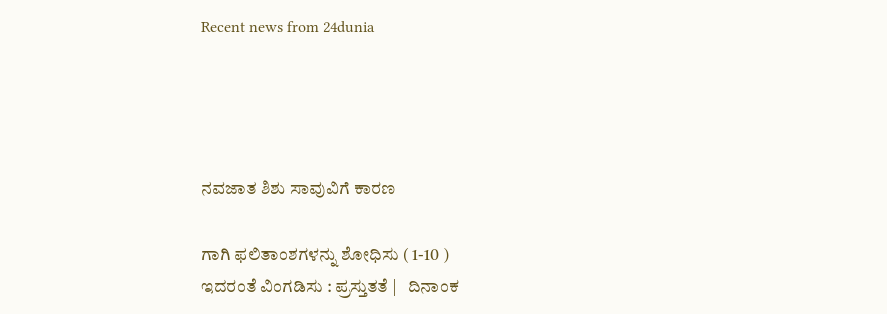Recent news from 24dunia




ನವಜಾತ ಶಿಶು ಸಾವುವಿಗೆ ಕಾರಣ

ಗಾಗಿ ಫಲಿತಾಂಶಗಳನ್ನು ಶೋಧಿಸು ( 1-10 )
ಇದರಂತೆ ವಿಂಗಡಿಸು : ಪ್ರಸ್ತುತತೆ |   ದಿನಾಂಕ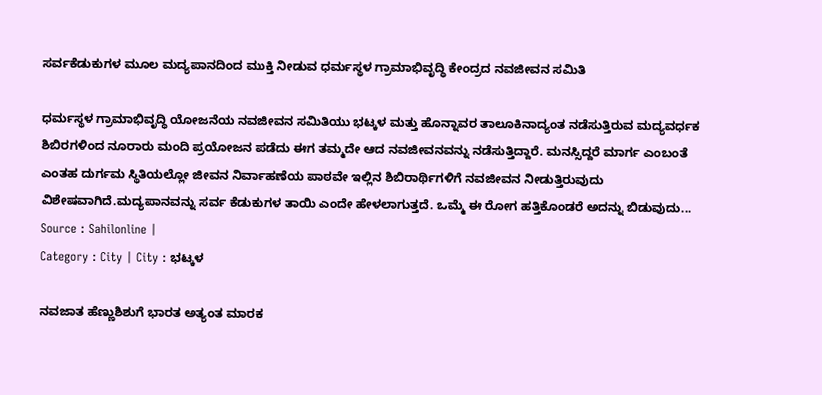ಸರ್ವಕೆಡುಕುಗಳ ಮೂಲ ಮದ್ಯಪಾನದಿಂದ ಮುಕ್ತಿ ನೀಡುವ ಧರ್ಮಸ್ಥಳ ಗ್ರಾಮಾಭಿವೃದ್ಧಿ ಕೇಂದ್ರದ ನವಜೀವನ ಸಮಿತಿ

ಧರ್ಮಸ್ಥಳ ಗ್ರಾಮಾಭಿವೃದ್ಧಿ ಯೋಜನೆಯ ನವಜೀವನ ಸಮಿತಿಯು ಭಟ್ಕಳ ಮತ್ತು ಹೊನ್ನಾವರ ತಾಲೂಕಿನಾದ್ಯಂತ ನಡೆಸುತ್ತಿರುವ ಮದ್ಯವರ್ಧಕ ಶಿಬಿರಗಳಿಂದ ನೂರಾರು ಮಂದಿ ಪ್ರಯೋಜನ ಪಡೆದು ಈಗ ತಮ್ಮದೇ ಆದ ನವಜೀವನವನ್ನು ನಡೆಸುತ್ತಿದ್ದಾರೆ. ಮನಸ್ಸಿದ್ದರೆ ಮಾರ್ಗ ಎಂಬಂತೆ ಎಂತಹ ದುರ್ಗಮ ಸ್ಥಿತಿಯಲ್ಲೋ ಜೀವನ ನಿರ್ವಾಹಣೆಯ ಪಾಠವೇ ಇಲ್ಲಿನ ಶಿಬಿರಾರ್ಥಿಗಳಿಗೆ ನವಜೀವನ ನೀಡುತ್ತಿರುವುದು ವಿಶೇಷವಾಗಿದೆ.ಮದ್ಯಪಾನವನ್ನು ಸರ್ವ ಕೆಡುಕುಗಳ ತಾಯಿ ಎಂದೇ ಹೇಳಲಾಗುತ್ತದೆ. ಒಮ್ಮೆ ಈ ರೋಗ ಹತ್ತಿಕೊಂಡರೆ ಅದನ್ನು ಬಿಡುವುದು...
Source : Sahilonline |
Category : City | City : ಭಟ್ಕಳ

ನವಜಾತ ಹೆಣ್ಣುಶಿಶುಗೆ ಭಾರತ ಅತ್ಯಂತ ಮಾರಕ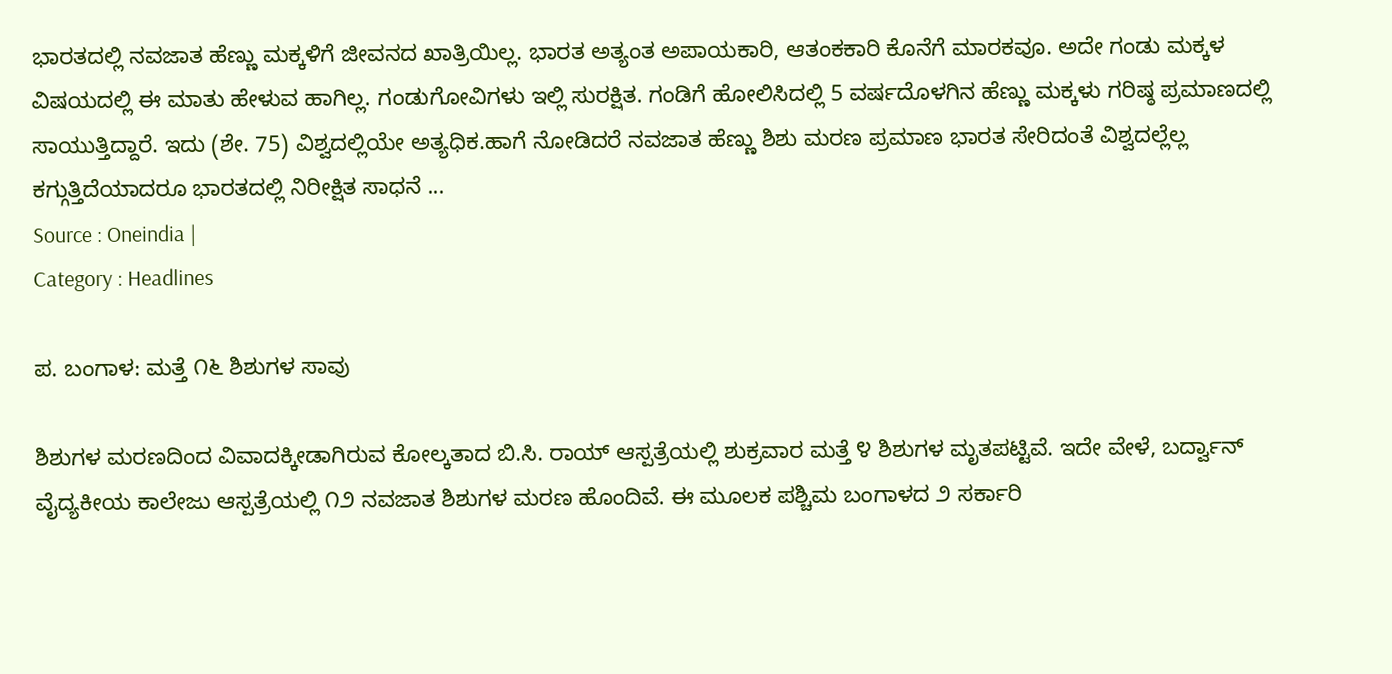ಭಾರತದಲ್ಲಿ ನವಜಾತ ಹೆಣ್ಣು ಮಕ್ಕಳಿಗೆ ಜೀವನದ ಖಾತ್ರಿಯಿಲ್ಲ. ಭಾರತ ಅತ್ಯಂತ ಅಪಾಯಕಾರಿ, ಆತಂಕಕಾರಿ ಕೊನೆಗೆ ಮಾರಕವೂ. ಅದೇ ಗಂಡು ಮಕ್ಕಳ ವಿಷಯದಲ್ಲಿ ಈ ಮಾತು ಹೇಳುವ ಹಾಗಿಲ್ಲ. ಗಂಡುಗೋವಿಗಳು ಇಲ್ಲಿ ಸುರಕ್ಷಿತ. ಗಂಡಿಗೆ ಹೋಲಿಸಿದಲ್ಲಿ 5 ವರ್ಷದೊಳಗಿನ ಹೆಣ್ಣು ಮಕ್ಕಳು ಗರಿಷ್ಠ ಪ್ರಮಾಣದಲ್ಲಿ ಸಾಯುತ್ತಿದ್ದಾರೆ. ಇದು (ಶೇ. 75) ವಿಶ್ವದಲ್ಲಿಯೇ ಅತ್ಯಧಿಕ.ಹಾಗೆ ನೋಡಿದರೆ ನವಜಾತ ಹೆಣ್ಣು ಶಿಶು ಮರಣ ಪ್ರಮಾಣ ಭಾರತ ಸೇರಿದಂತೆ ವಿಶ್ವದಲ್ಲೆಲ್ಲ ಕಗ್ಗುತ್ತಿದೆಯಾದರೂ ಭಾರತದಲ್ಲಿ ನಿರೀಕ್ಷಿತ ಸಾಧನೆ ...
Source : Oneindia |
Category : Headlines

ಪ. ಬಂಗಾಳ: ಮತ್ತೆ ೧೬ ಶಿಶುಗಳ ಸಾವು

ಶಿಶುಗಳ ಮರಣದಿಂದ ವಿವಾದಕ್ಕೀಡಾಗಿರುವ ಕೋಲ್ಕತಾದ ಬಿ.ಸಿ. ರಾಯ್‌ ಆಸ್ಪತ್ರೆಯಲ್ಲಿ ಶುಕ್ರವಾರ ಮತ್ತೆ ೪ ಶಿಶುಗಳ ಮೃತಪಟ್ಟಿವೆ. ಇದೇ ವೇಳೆ, ಬರ್ದ್ವಾನ್‌ ವೈದ್ಯಕೀಯ ಕಾಲೇಜು ಆಸ್ಪತ್ರೆಯಲ್ಲಿ ೧೨ ನವಜಾತ ಶಿಶುಗಳ ಮರಣ ಹೊಂದಿವೆ. ಈ ಮೂಲಕ ಪಶ್ಚಿಮ ಬಂಗಾಳದ ೨ ಸರ್ಕಾರಿ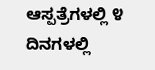ಆಸ್ಪತ್ರೆಗಳಲ್ಲಿ ೪ ದಿನಗಳಲ್ಲಿ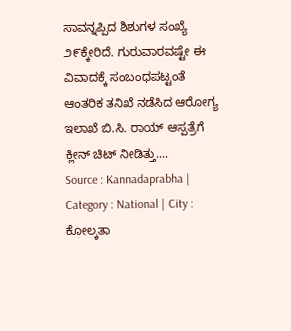ಸಾವನ್ನಪ್ಪಿದ ಶಿಶುಗಳ ಸಂಖ್ಯೆ ೨೯ಕ್ಕೇರಿದೆ. ಗುರುವಾರವಷ್ಟೇ ಈ ವಿವಾದಕ್ಕೆ ಸಂಬಂಧಪಟ್ಟಂತೆ ಆಂತರಿಕ ತನಿಖೆ ನಡೆಸಿದ ಆರೋಗ್ಯ ಇಲಾಖೆ ಬಿ.ಸಿ. ರಾಯ್‌ ಆಸ್ಪತ್ರೆಗೆ ಕ್ಲೀನ್‌ ಚಿಟ್‌ ನೀಡಿತ್ತು....
Source : Kannadaprabha |
Category : National | City : ಕೋಲ್ಕತಾ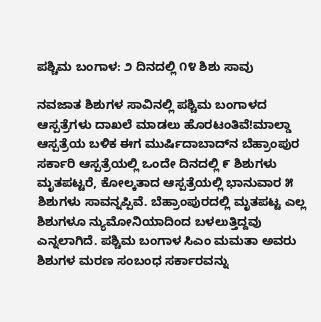ಪಶ್ಚಿಮ ಬಂಗಾಳ: ೨ ದಿನದಲ್ಲಿ ೧೪ ಶಿಶು ಸಾವು

ನವಜಾತ ಶಿಶುಗಳ ಸಾವಿನಲ್ಲಿ ಪಶ್ಚಿಮ ಬಂಗಾಳದ ಆಸ್ಪತ್ರೆಗಳು ದಾಖಲೆ ಮಾಡಲು ಹೊರಟಂತಿವೆ!ಮಾಲ್ಡಾ ಆಸ್ಪತ್ರೆಯ ಬಳಿಕ ಈಗ ಮುರ್ಷಿದಾಬಾದ್‌ನ ಬೆಹ್ರಾಂಪುರ ಸರ್ಕಾರಿ ಆಸ್ಪತ್ರೆಯಲ್ಲಿ ಒಂದೇ ದಿನದಲ್ಲಿ ೯ ಶಿಶುಗಳು ಮೃತಪಟ್ಟರೆ, ಕೋಲ್ಕತಾದ ಆಸ್ಪತ್ರೆಯಲ್ಲಿ ಭಾನುವಾರ ೫ ಶಿಶುಗಳು ಸಾವನ್ನಪ್ಪಿವೆ. ಬೆಹ್ರಾಂಪುರದಲ್ಲಿ ಮೃತಪಟ್ಟ ಎಲ್ಲ ಶಿಶುಗಳೂ ನ್ಯುಮೋನಿಯಾದಿಂದ ಬಳಲುತ್ತಿದ್ದವು ಎನ್ನಲಾಗಿದೆ. ಪಶ್ಚಿಮ ಬಂಗಾಳ ಸಿಎಂ ಮಮತಾ ಅವರು ಶಿಶುಗಳ ಮರಣ ಸಂಬಂಧ ಸರ್ಕಾರವನ್ನು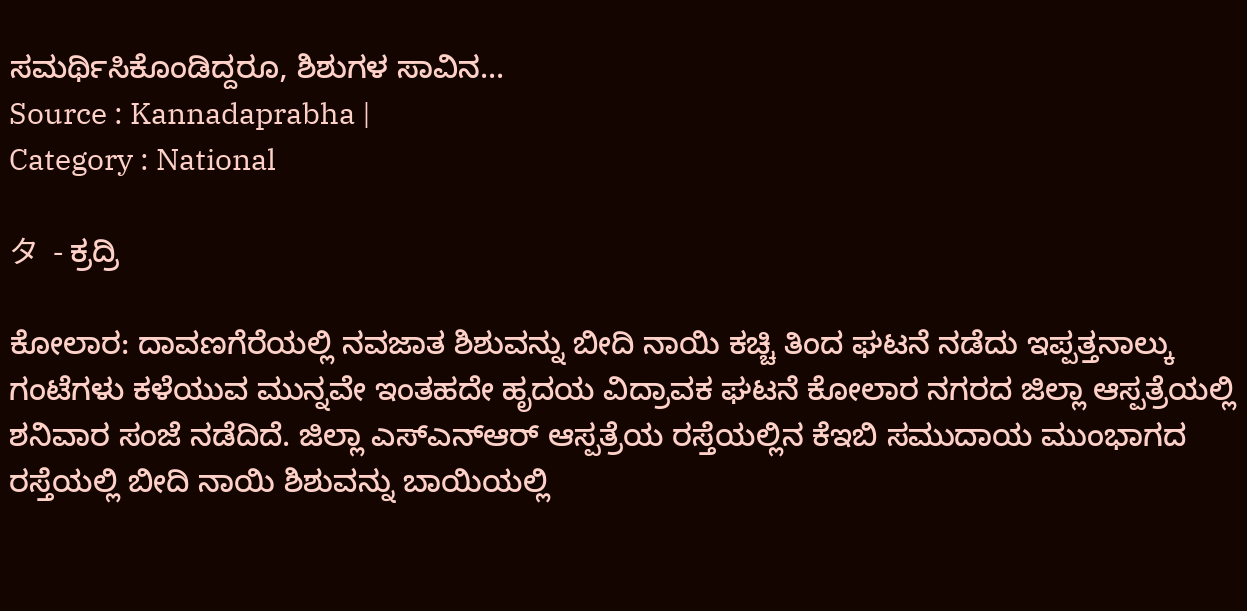ಸಮರ್ಥಿಸಿಕೊಂಡಿದ್ದರೂ, ಶಿಶುಗಳ ಸಾವಿನ...
Source : Kannadaprabha |
Category : National

タ  - ಕ್ರದ್ರಿ

ಕೋಲಾರ: ದಾವಣಗೆರೆಯಲ್ಲಿ ನವಜಾತ ಶಿಶುವನ್ನು ಬೀದಿ ನಾಯಿ ಕಚ್ಚಿ ತಿಂದ ಘಟನೆ ನಡೆದು ಇಪ್ಪತ್ತನಾಲ್ಕು ಗಂಟೆಗಳು ಕಳೆಯುವ ಮುನ್ನವೇ ಇಂತಹದೇ ಹೃದಯ ವಿದ್ರಾವಕ ಘಟನೆ ಕೋಲಾರ ನಗರದ ಜಿಲ್ಲಾ ಆಸ್ಪತ್ರೆಯಲ್ಲಿ ಶನಿವಾರ ಸಂಜೆ ನಡೆದಿದೆ. ಜಿಲ್ಲಾ ಎಸ್‌ಎನ್‌ಆರ್‌ ಆಸ್ಪತ್ರೆಯ ರಸ್ತೆಯಲ್ಲಿನ ಕೆಇಬಿ ಸಮುದಾಯ ಮುಂಭಾಗದ ರಸ್ತೆಯಲ್ಲಿ ಬೀದಿ ನಾಯಿ ಶಿಶುವನ್ನು ಬಾಯಿಯಲ್ಲಿ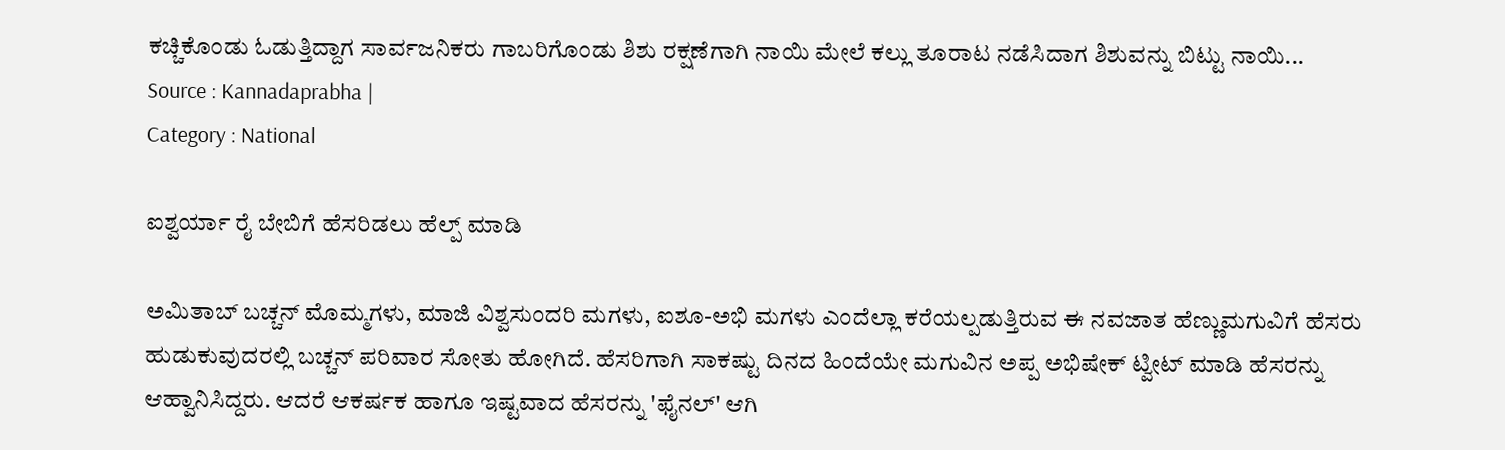ಕಚ್ಚಿಕೊಂಡು ಓಡುತ್ತಿದ್ದಾಗ ಸಾರ್ವಜನಿಕರು ಗಾಬರಿಗೊಂಡು ಶಿಶು ರಕ್ಷಣೆಗಾಗಿ ನಾಯಿ ಮೇಲೆ ಕಲ್ಲು ತೂರಾಟ ನಡೆಸಿದಾಗ ಶಿಶುವನ್ನು ಬಿಟ್ಟು ನಾಯಿ...
Source : Kannadaprabha |
Category : National

ಐಶ್ವರ್ಯಾ ರೈ ಬೇಬಿಗೆ ಹೆಸರಿಡಲು ಹೆಲ್ಪ್ ಮಾಡಿ

ಅಮಿತಾಬ್ ಬಚ್ಚನ್ ಮೊಮ್ಮಗಳು, ಮಾಜಿ ವಿಶ್ವಸುಂದರಿ ಮಗಳು, ಐಶೂ-ಅಭಿ ಮಗಳು ಎಂದೆಲ್ಲಾ ಕರೆಯಲ್ಪಡುತ್ತಿರುವ ಈ ನವಜಾತ ಹೆಣ್ಣುಮಗುವಿಗೆ ಹೆಸರು ಹುಡುಕುವುದರಲ್ಲಿ ಬಚ್ಚನ್ ಪರಿವಾರ ಸೋತು ಹೋಗಿದೆ. ಹೆಸರಿಗಾಗಿ ಸಾಕಷ್ಟು ದಿನದ ಹಿಂದೆಯೇ ಮಗುವಿನ ಅಪ್ಪ ಅಭಿಷೇಕ್ ಟ್ವೀಟ್ ಮಾಡಿ ಹೆಸರನ್ನು ಆಹ್ವಾನಿಸಿದ್ದರು. ಆದರೆ ಆಕರ್ಷಕ ಹಾಗೂ ಇಷ್ಟವಾದ ಹೆಸರನ್ನು 'ಫೈನಲ್' ಆಗಿ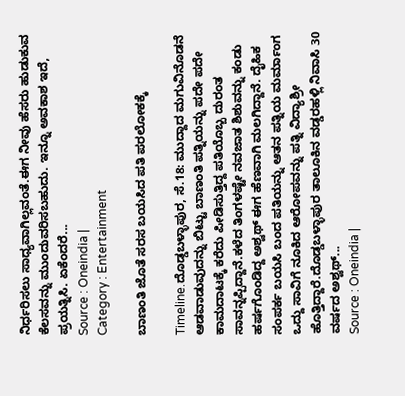ನಿರ್ಧರಿಸಲು ಸಾಧ್ಯವಾಗಿಲ್ಲವಂತೆ.ಈಗ ನೀವು ಹೆಸರು ಹುಡುಕುವ ಕೆಲಸವನ್ನು ಮುಂದುವರಿಸಬಹುದು. ಇನ್ನೂ ಅವಕಾಶ ಇದೆ, ಪ್ರಯತ್ನಿಸಿ. ಏಕೆಂದರೆ...
Source : Oneindia |
Category : Entertainment

ಬಾಣಂತಿ ಜೊತೆ ಸರಸ ಬಯಸಿದ ಪತಿ ಪರಲೋಕಕ್ಕೆ

Timeline.ದೊಡ್ಡಬಳ್ಳಾಪುರ, ಸೆ.18: ಮುದ್ದಾದ ಮಗುವಿನೊಡನೆ ಆಡವಾಡುವುದನ್ನು ಬಿಟ್ಟು ಬಾಣಂತಿ ಪತ್ನಿಯನ್ನು ಪದೇ ಪದೇ ಕಾಮದಾಟಕ್ಕೆ ಕರೆದು ಪೀಡಿಸುತ್ತಿದ್ದ ಪತಿಯೊಬ್ಬ ದುರಂತ ಸಾವನ್ನಪ್ಪಿದ್ದಾನೆ.ಕಳೆದ ತಿಂಗಳಷ್ಟೇ ನವಜಾತ ಶಿಶುವನ್ನು ಕಂಡು ಹರ್ಷಗೊಂಡಿದ್ದ ಅಶ್ವಥ್ ಈಗ ಹೆಣವಾಗಿ ಮಲಗಿದ್ದಾನೆ. ದೈಹಿಕ ಸಂಪರ್ಕ ಬಯಸಿ ಬಂದ ಪತಿಯನ್ನು ಆತನ ಪತ್ನಿಯ ಮರ್ಮಾಂಗ ಒದ್ದು ಸಾವಿಗೆ ನೂಕಿದ ಆರೋಪವನ್ನು ಪತ್ನಿ ವಿದ್ಯಾಶ್ರೀ ಹೊತ್ತಿದ್ದಾರೆ.ದೊಡ್ಡಬಳ್ಳಾಪುರ ತಾಲೂಕಿನ ವಡ್ಡರಹಳ್ಲಿ ನಿವಾಸಿ 30 ವರ್ಷದ ಅಶ್ವಥ್...
Source : Oneindia |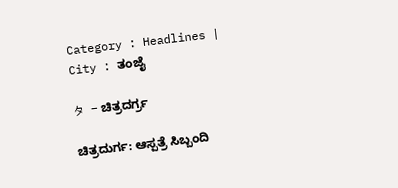Category : Headlines | City : ತಂಜೈ

タ  - ಚಿತ್ರದರ್ಗ್ರ

ಚಿತ್ರದುರ್ಗ: ಆಸ್ಪತ್ರೆ ಸಿಬ್ಬಂದಿ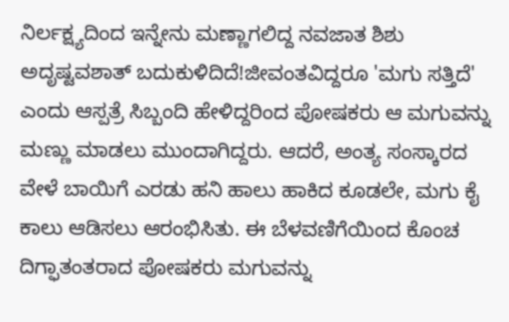ನಿರ್ಲಕ್ಷ್ಯದಿಂದ ಇನ್ನೇನು ಮಣ್ಣಾಗಲಿದ್ದ ನವಜಾತ ಶಿಶು ಅದೃಷ್ಟವಶಾತ್‌ ಬದುಕುಳಿದಿದೆ!ಜೀವಂತವಿದ್ದರೂ 'ಮಗು ಸತ್ತಿದೆ' ಎಂದು ಆಸ್ಪತ್ರೆ ಸಿಬ್ಬಂದಿ ಹೇಳಿದ್ದರಿಂದ ಪೋಷಕರು ಆ ಮಗುವನ್ನು ಮಣ್ಣು ಮಾಡಲು ಮುಂದಾಗಿದ್ದರು. ಆದರೆ, ಅಂತ್ಯ ಸಂಸ್ಕಾರದ ವೇಳೆ ಬಾಯಿಗೆ ಎರಡು ಹನಿ ಹಾಲು ಹಾಕಿದ ಕೂಡಲೇ, ಮಗು ಕೈ ಕಾಲು ಆಡಿಸಲು ಆರಂಭಿಸಿತು. ಈ ಬೆಳವಣಿಗೆಯಿಂದ ಕೊಂಚ ದಿಗ್ಫಾತಂತರಾದ ಪೋಷಕರು ಮಗುವನ್ನು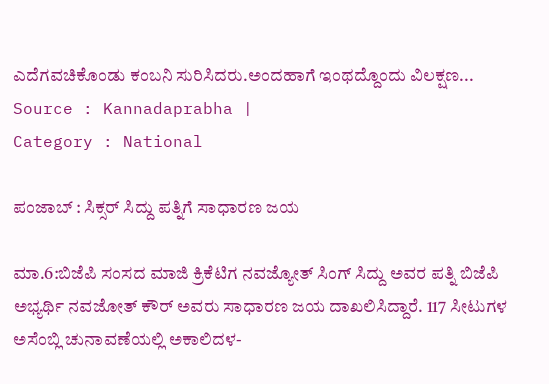ಎದೆಗವಚಿಕೊಂಡು ಕಂಬನಿ ಸುರಿಸಿದರು.ಅಂದಹಾಗೆ ಇಂಥದ್ದೊಂದು ವಿಲಕ್ಷಣ...
Source : Kannadaprabha |
Category : National

ಪಂಜಾಬ್ : ಸಿಕ್ಸರ್ ಸಿದ್ದು ಪತ್ನಿಗೆ ಸಾಧಾರಣ ಜಯ

ಮಾ.6:ಬಿಜೆಪಿ ಸಂಸದ ಮಾಜಿ ಕ್ರಿಕೆಟಿಗ ನವಜ್ಯೋತ್ ಸಿಂಗ್ ಸಿದ್ದು ಅವರ ಪತ್ನಿ ಬಿಜೆಪಿ ಅಭ್ಯರ್ಥಿ ನವಜೋತ್ ಕೌರ್ ಅವರು ಸಾಧಾರಣ ಜಯ ದಾಖಲಿಸಿದ್ದಾರೆ. 117 ಸೀಟುಗಳ ಅಸೆಂಬ್ಲಿ ಚುನಾವಣೆಯಲ್ಲಿ ಅಕಾಲಿದಳ-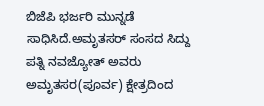ಬಿಜೆಪಿ ಭರ್ಜರಿ ಮುನ್ನಡೆ ಸಾಧಿಸಿದೆ.ಅಮೃತಸರ್ ಸಂಸದ ಸಿದ್ದು ಪತ್ನಿ ನವಜ್ಯೋತ್ ಅವರು ಅಮೃತಸರ(ಪೂರ್ವ) ಕ್ಷೇತ್ರದಿಂದ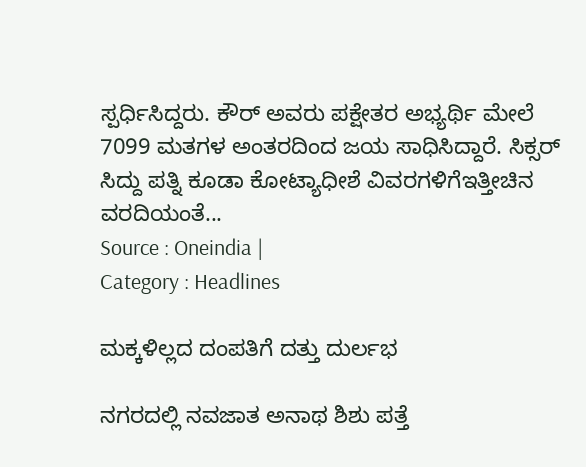ಸ್ಪರ್ಧಿಸಿದ್ದರು. ಕೌರ್ ಅವರು ಪಕ್ಷೇತರ ಅಭ್ಯರ್ಥಿ ಮೇಲೆ 7099 ಮತಗಳ ಅಂತರದಿಂದ ಜಯ ಸಾಧಿಸಿದ್ದಾರೆ. ಸಿಕ್ಸರ್ ಸಿದ್ದು ಪತ್ನಿ ಕೂಡಾ ಕೋಟ್ಯಾಧೀಶೆ ವಿವರಗಳಿಗೆಇತ್ತೀಚಿನ ವರದಿಯಂತೆ...
Source : Oneindia |
Category : Headlines

ಮಕ್ಕಳಿಲ್ಲದ ದಂಪತಿಗೆ ದತ್ತು ದುರ್ಲಭ

ನಗರದಲ್ಲಿ ನವಜಾತ ಅನಾಥ ಶಿಶು ಪತ್ತೆ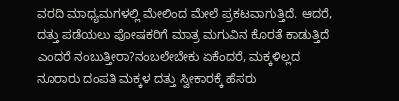ವರದಿ ಮಾಧ್ಯಮಗಳಲ್ಲಿ ಮೇಲಿಂದ ಮೇಲೆ ಪ್ರಕಟವಾಗುತ್ತಿದೆ. ಆದರೆ, ದತ್ತು ಪಡೆಯಲು ಪೋಷಕರಿಗೆ ಮಾತ್ರ ಮಗುವಿನ ಕೊರತೆ ಕಾಡುತ್ತಿದೆ ಎಂದರೆ ನಂಬುತ್ತೀರಾ?ನಂಬಲೇಬೇಕು ಏಕೆಂದರೆ, ಮಕ್ಕಳಿಲ್ಲದ ನೂರಾರು ದಂಪತಿ ಮಕ್ಕಳ ದತ್ತು ಸ್ವೀಕಾರಕ್ಕೆ ಹೆಸರು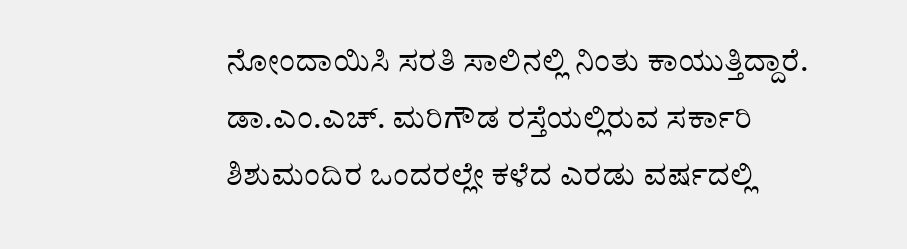ನೋಂದಾಯಿಸಿ ಸರತಿ ಸಾಲಿನಲ್ಲಿ ನಿಂತು ಕಾಯುತ್ತಿದ್ದಾರೆ. ಡಾ.ಎಂ.ಎಚ್‌. ಮರಿಗೌಡ ರಸ್ತೆಯಲ್ಲಿರುವ ಸರ್ಕಾರಿ ಶಿಶುಮಂದಿರ ಒಂದರಲ್ಲೇ ಕಳೆದ ಎರಡು ವರ್ಷದಲ್ಲಿ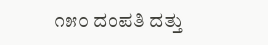೧೫೦ ದಂಪತಿ ದತ್ತು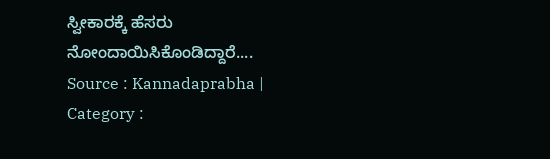ಸ್ವೀಕಾರಕ್ಕೆ ಹೆಸರು ನೋಂದಾಯಿಸಿಕೊಂಡಿದ್ದಾರೆ....
Source : Kannadaprabha |
Category :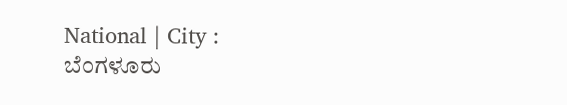National | City : ಬೆಂಗಳೂರು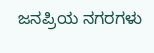ಜನಪ್ರಿಯ ನಗರಗಳು